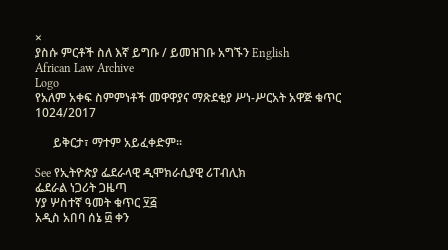×
ያስሱ ምርቶች ስለ እኛ ይግቡ / ይመዝገቡ አግኙን English
African Law Archive
Logo
የአለም አቀፍ ስምምነቶች መዋዋያና ማጽደቂያ ሥነ-ሥርአት አዋጅ ቁጥር 1024/2017

      ይቅርታ፣ ማተም አይፈቀድም።

See የኢትዮጵያ ፌደራላዊ ዲሞክራሲያዊ ሪፐብሊክ
ፌደራል ነጋሪት ጋዜጣ
ሃያ ሦስተኛ ዓመት ቁጥር ፶፭
አዲስ አበባ ሰኔ ፴ ቀን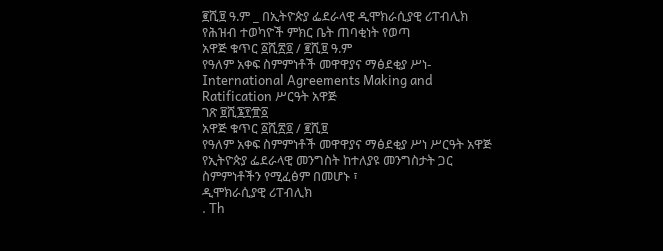፪ሺ፱ ዓ.ም _ በኢትዮጵያ ፌደራላዊ ዲሞክራሲያዊ ሪፐብሊክ የሕዝብ ተወካዮች ምክር ቤት ጠባቂነት የወጣ
አዋጅ ቁጥር ፩ሺ፳፬ / ፪ሺ፱ ዓ.ም
የዓለም አቀፍ ስምምነቶች መዋዋያና ማፅደቂያ ሥነ- International Agreements Making and Ratification ሥርዓት አዋጅ
ገጽ ፱ሺ፮፻፹፩
አዋጅ ቁጥር ፩ሺ፳፬ / ፪ሺ፱
የዓለም አቀፍ ስምምነቶች መዋዋያና ማፅደቂያ ሥነ ሥርዓት አዋጅ
የኢትዮጵያ ፌደራላዊ መንግስት ከተለያዩ መንግስታት ጋር ስምምነቶችን የሚፈፅም በመሆኑ ፣
ዲሞክራሲያዊ ሪፐብሊክ
. Th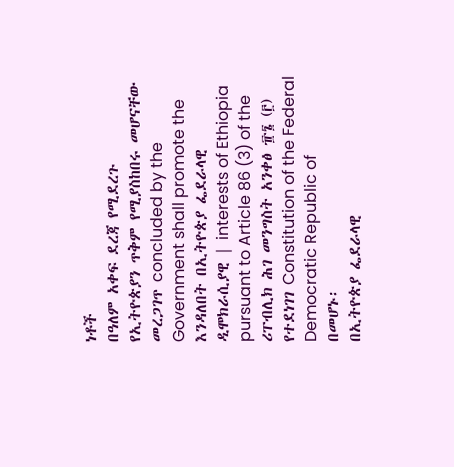ነቶች
በዓለም አቀፍ ደረጃ የሚደረጉ
የኢትዮጵያን ጥቅም የሚያስከበሩ መሆናቸው መረጋገጥ concluded by the Government shall promote the እንዳለበት በኢትዮጵያ ፌደራላዊ ዲሞክራሲያዊ | interests of Ethiopia pursuant to Article 86 (3) of the ሪፐብሊክ ሕገ መንግስት አንቀፅ ፹፮ (፫) የተደነገገ Constitution of the Federal Democratic Republic of
በመሆኑ፡
በኢትዮጵያ ፌደራላዊ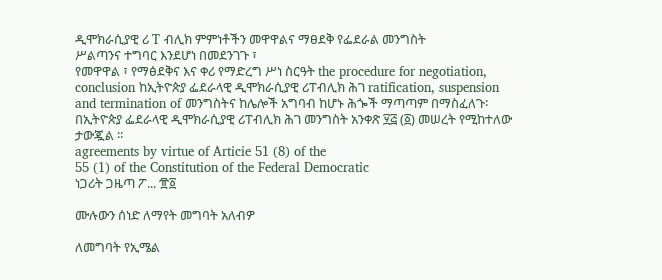ዲሞክራሲያዊ ሪ T ብሊክ ምምነቶችን መዋዋልና ማፀደቅ የፌደራል መንግስት
ሥልጣንና ተግባር እንደሆነ በመደንገጉ ፣
የመዋዋል ፣ የማፅደቅና እና ቀሪ የማድረግ ሥነ ስርዓት the procedure for negotiation, conclusion ከኢትዮጵያ ፌደራላዊ ዲሞክራሲያዊ ሪፐብሊክ ሕገ ratification, suspension and termination of መንግስትና ከሌሎች አግባብ ከሆኑ ሕጐች ማጣጣም በማስፈለጉ፡
በኢትዮጵያ ፌደራላዊ ዲሞክራሲያዊ ሪፐብሊክ ሕገ መንግስት አንቀጽ ፶፭ (፩) መሠረት የሚከተለው ታውጇል ፡፡
agreements by virtue of Articie 51 (8) of the
55 (1) of the Constitution of the Federal Democratic
ነጋሪት ጋዜጣ ፖ... ፹፩

ሙሉውን ሰነድ ለማየት መግባት አለብዎ

ለመግባት የኢሜል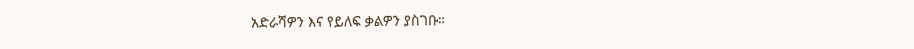አድራሻዎን እና የይለፍ ቃልዎን ያስገቡ።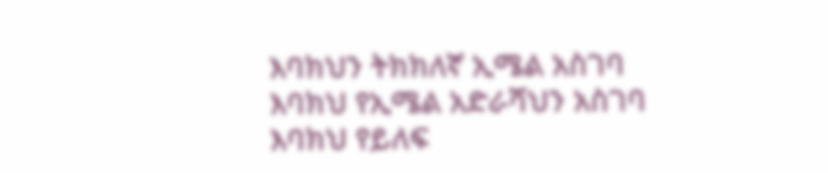እባክህን ትክክለኛ ኢሜል አስገባ
እባክህ የኢሜል አድራሻህን አስገባ
እባክህ የይለፍ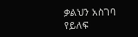ቃልህን አስገባ
የይለፍ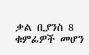ቃል ቢያንስ 8 ቁምፊዎች መሆን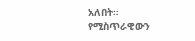አለበት።
የሚስጥራዊውን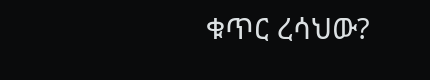ቁጥር ረሳህው?